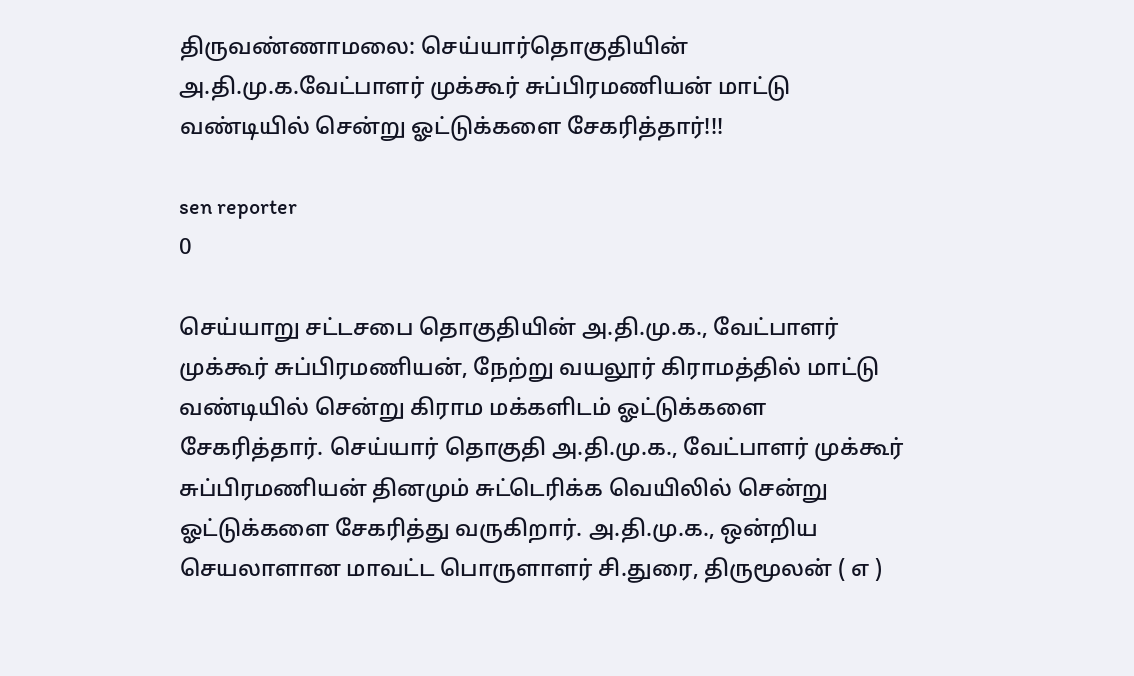திருவண்ணாமலை: செய்யார்தொகுதியின் அ.தி.மு.க.வேட்பாளர் முக்கூர் சுப்பிரமணியன் மாட்டு வண்டியில் சென்று ஓட்டுக்களை சேகரித்தார்!!!

sen reporter
0

செய்யாறு சட்டசபை தொகுதியின் அ.தி.மு.க., வேட்பாளர் முக்கூர் சுப்பிரமணியன், நேற்று வயலூர் கிராமத்தில் மாட்டு வண்டியில் சென்று கிராம மக்களிடம் ஓட்டுக்களை சேகரித்தார். செய்யார் தொகுதி அ.தி.மு.க., வேட்பாளர் முக்கூர் சுப்பிரமணியன் தினமும் சுட்டெரிக்க வெயிலில் சென்று ஓட்டுக்களை சேகரித்து வருகிறார். அ.தி.மு.க., ஒன்றிய செயலாளான மாவட்ட பொருளாளர் சி.துரை, திருமூலன் ( எ )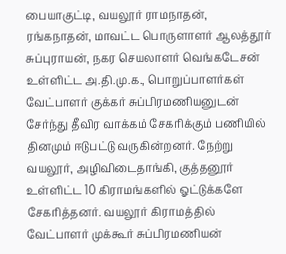பையாகுட்டி, வயலூர் ராமநாதன், ரங்கநாதன், மாவட்ட பொருளாளர் ஆலத்தூர் சுப்புராயன், நகர செயலாளர் வெங்கடேசன் உள்ளிட்ட அ.தி.மு.க., பொறுப்பாளர்கள் வேட்பாளர் குக்கர் சுப்பிரமணியனுடன் சேர்ந்து தீவிர வாக்கம் சேகரிக்கும் பணியில் தினமும் ஈடுபட்டு வருகின்றனர். நேற்று வயலூர், அழிவிடைதாங்கி, குத்தனூர் உள்ளிட்ட 10 கிராமங்களில் ஓட்டுக்களே சேகரித்தனர். வயலூர் கிராமத்தில் வேட்பாளர் முக்கூர் சுப்பிரமணியன்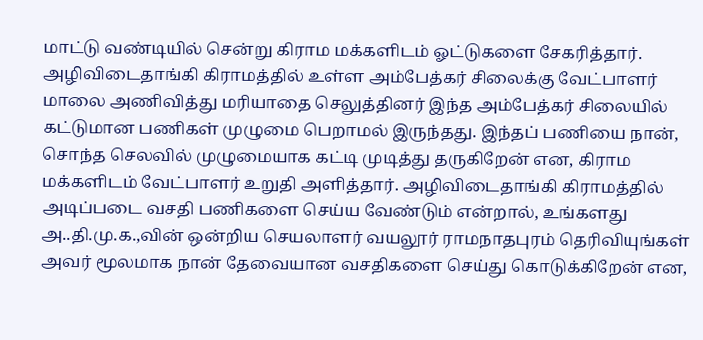மாட்டு வண்டியில் சென்று கிராம மக்களிடம் ஓட்டுகளை சேகரித்தார். அழிவிடைதாங்கி கிராமத்தில் உள்ள அம்பேத்கர் சிலைக்கு வேட்பாளர் மாலை அணிவித்து மரியாதை செலுத்தினர் இந்த அம்பேத்கர் சிலையில் கட்டுமான பணிகள் முழுமை பெறாமல் இருந்தது. இந்தப் பணியை நான், சொந்த செலவில் முழுமையாக கட்டி முடித்து தருகிறேன் என, கிராம மக்களிடம் வேட்பாளர் உறுதி அளித்தார். அழிவிடைதாங்கி கிராமத்தில் அடிப்படை வசதி பணிகளை செய்ய வேண்டும் என்றால், உங்களது அ..தி.மு.க.,வின் ஒன்றிய செயலாளர் வயலூர் ராமநாதபுரம் தெரிவியுங்கள் அவர் மூலமாக நான் தேவையான வசதிகளை செய்து கொடுக்கிறேன் என,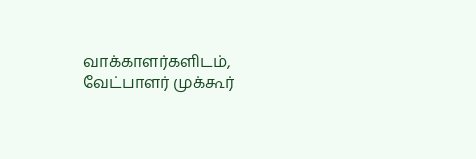வாக்காளர்களிடம், வேட்பாளர் முக்கூர்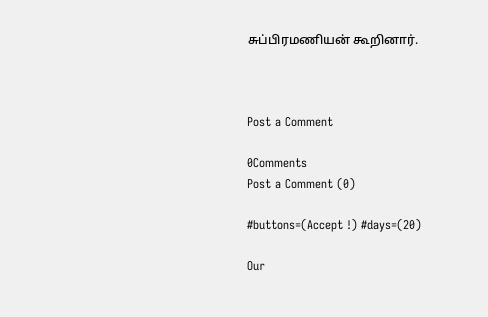சுப்பிரமணியன் கூறினார்.



Post a Comment

0Comments
Post a Comment (0)

#buttons=(Accept !) #days=(20)

Our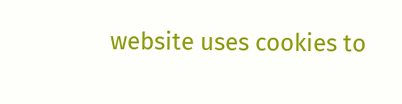website uses cookies to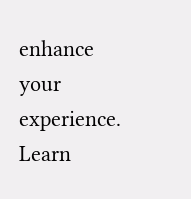enhance your experience. Learn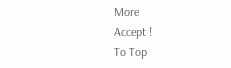More
Accept !
To Top